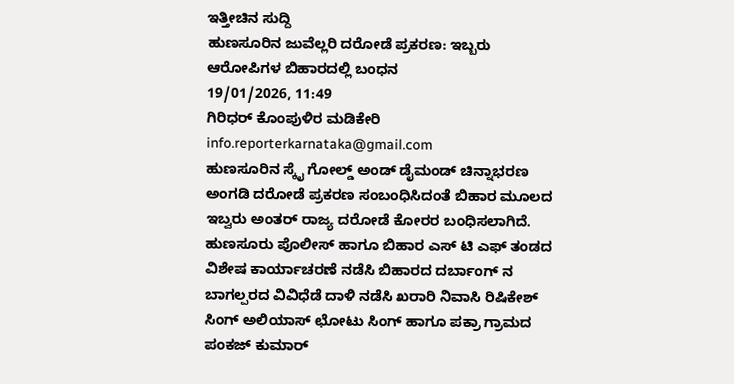ಇತ್ತೀಚಿನ ಸುದ್ದಿ
ಹುಣಸೂರಿನ ಜುವೆಲ್ಲರಿ ದರೋಡೆ ಪ್ರಕರಣ: ಇಬ್ಬರು ಆರೋಪಿಗಳ ಬಿಹಾರದಲ್ಲಿ ಬಂಧನ
19/01/2026, 11:49
ಗಿರಿಧರ್ ಕೊಂಪುಳಿರ ಮಡಿಕೇರಿ
info.reporterkarnataka@gmail.com
ಹುಣಸೂರಿನ ಸ್ಕೈ ಗೋಲ್ಡ್ ಅಂಡ್ ಡೈಮಂಡ್ ಚಿನ್ನಾಭರಣ ಅಂಗಡಿ ದರೋಡೆ ಪ್ರಕರಣ ಸಂಬಂಧಿಸಿದಂತೆ ಬಿಹಾರ ಮೂಲದ ಇಬ್ವರು ಅಂತರ್ ರಾಜ್ಯ ದರೋಡೆ ಕೋರರ ಬಂಧಿಸಲಾಗಿದೆ.
ಹುಣಸೂರು ಪೊಲೀಸ್ ಹಾಗೂ ಬಿಹಾರ ಎಸ್ ಟಿ ಎಫ್ ತಂಡದ ವಿಶೇಷ ಕಾರ್ಯಾಚರಣೆ ನಡೆಸಿ ಬಿಹಾರದ ದರ್ಬಾಂಗ್ ನ ಬಾಗಲ್ಪರದ ವಿವಿಧೆಡೆ ದಾಳಿ ನಡೆಸಿ ಖರಾರಿ ನಿವಾಸಿ ರಿಷಿಕೇಶ್ ಸಿಂಗ್ ಅಲಿಯಾಸ್ ಛೋಟು ಸಿಂಗ್ ಹಾಗೂ ಪಕ್ರಾ ಗ್ರಾಮದ ಪಂಕಜ್ ಕುಮಾರ್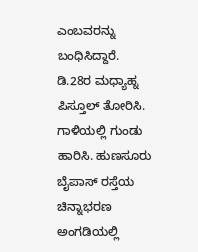ಎಂಬವರನ್ನು ಬಂಧಿಸಿದ್ದಾರೆ.
ಡಿ.28ರ ಮಧ್ಯಾಹ್ನ ಪಿಸ್ತೂಲ್ ತೋರಿಸಿ. ಗಾಳಿಯಲ್ಲಿ ಗುಂಡು ಹಾರಿಸಿ. ಹುಣಸೂರು ಬೈಪಾಸ್ ರಸ್ತೆಯ ಚಿನ್ನಾಭರಣ ಅಂಗಡಿಯಲ್ಲಿ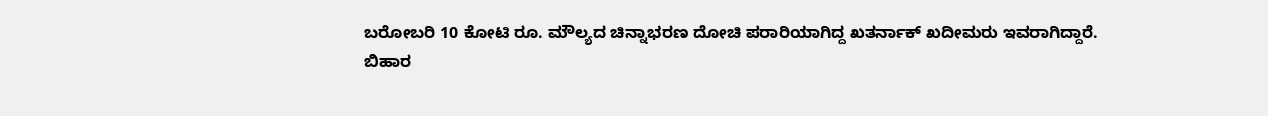ಬರೋಬರಿ 10 ಕೋಟಿ ರೂ. ಮೌಲ್ಯದ ಚಿನ್ನಾಭರಣ ದೋಚಿ ಪರಾರಿಯಾಗಿದ್ದ ಖತರ್ನಾಕ್ ಖದೀಮರು ಇವರಾಗಿದ್ದಾರೆ.
ಬಿಹಾರ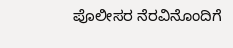ಪೊಲೀಸರ ನೆರವಿನೊಂದಿಗೆ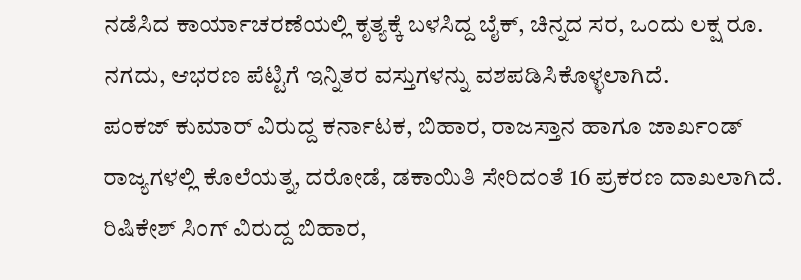ನಡೆಸಿದ ಕಾರ್ಯಾಚರಣೆಯಲ್ಲಿ ಕೃತ್ಯಕ್ಕೆ ಬಳಸಿದ್ದ ಬೈಕ್, ಚಿನ್ನದ ಸರ, ಒಂದು ಲಕ್ಷ ರೂ. ನಗದು, ಆಭರಣ ಪೆಟ್ಟಿಗೆ ಇನ್ನಿತರ ವಸ್ತುಗಳನ್ನು ವಶಪಡಿಸಿಕೊಳ್ಳಲಾಗಿದೆ.
ಪಂಕಜ್ ಕುಮಾರ್ ವಿರುದ್ದ ಕರ್ನಾಟಕ, ಬಿಹಾರ, ರಾಜಸ್ತಾನ ಹಾಗೂ ಜಾರ್ಖಂಡ್ ರಾಜ್ಯಗಳಲ್ಲಿ ಕೊಲೆಯತ್ನ, ದರೋಡೆ, ಡಕಾಯಿತಿ ಸೇರಿದಂತೆ 16 ಪ್ರಕರಣ ದಾಖಲಾಗಿದೆ. ರಿಷಿಕೇಶ್ ಸಿಂಗ್ ವಿರುದ್ದ ಬಿಹಾರ,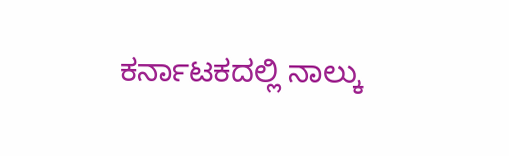ಕರ್ನಾಟಕದಲ್ಲಿ ನಾಲ್ಕು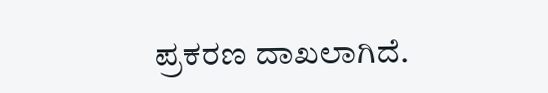ಪ್ರಕರಣ ದಾಖಲಾಗಿದೆ.